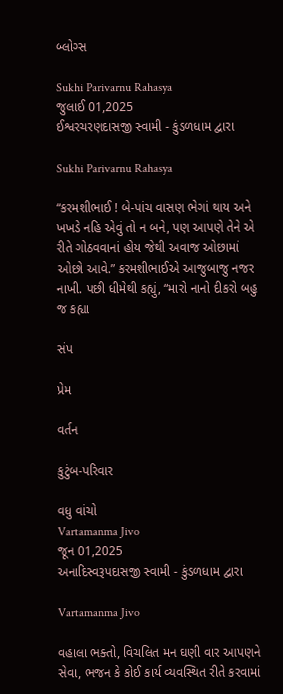બ્લોગ્સ

Sukhi Parivarnu Rahasya
જુલાઈ 01,2025
ઈશ્વરચરણદાસજી સ્વામી - કુંડળધામ દ્વારા

Sukhi Parivarnu Rahasya

“કરમશીભાઈ ! બે-પાંચ વાસણ ભેગાં થાય અને ખખડે નહિ એવું તો ન બને, પણ આપણે તેને એ રીતે ગોઠવવાનાં હોય જેથી અવાજ ઓછામાં ઓછો આવે.” કરમશીભાઈએ આજુબાજુ નજર નાખી. પછી ધીમેથી કહ્યું, “મારો નાનો દીકરો બહુ જ કહ્યા

સંપ

પ્રેમ

વર્તન

કુટુંબ-પરિવાર

વધુ વાંચો
Vartamanma Jivo
જૂન 01,2025
અનાદિસ્વરૂપદાસજી સ્વામી - કુંડળધામ દ્વારા

Vartamanma Jivo

વહાલા ભક્તો, વિચલિત મન ઘણી વાર આપણને સેવા, ભજન કે કોઈ કાર્ય વ્યવસ્થિત રીતે કરવામાં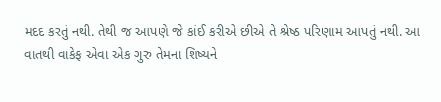મદદ કરતું નથી. તેથી જ આપણે જે કાંઈ કરીએ છીએ તે શ્રેષ્ઠ પરિણામ આપતું નથી. આ વાતથી વાકેફ એવા એક ગુરુ તેમના શિષ્યને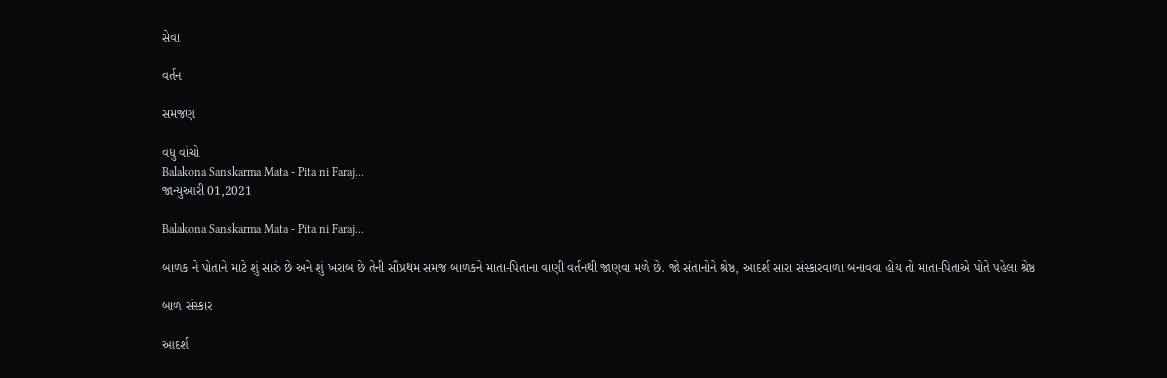સેવા

વર્તન

સમજણ

વધુ વાંચો
Balakona Sanskarma Mata - Pita ni Faraj...
જાન્યુઆરી 01,2021

Balakona Sanskarma Mata - Pita ni Faraj...

બાળક ને પોતાને માટે શું સારું છે અને શું ખરાબ છે તેની સૌપ્રથમ સમજ બાળકને માતા-પિતાના વાણી વર્તનથી જાણવા મળે છે. જો સંતાનોને શ્રેષ્ઠ, આદર્શ સારા સંસ્કારવાળા બનાવવા હોય તો માતા-પિતાએ પોતે પહેલા શ્રેષ્ઠ

બાળ સંસ્કાર

આદર્શ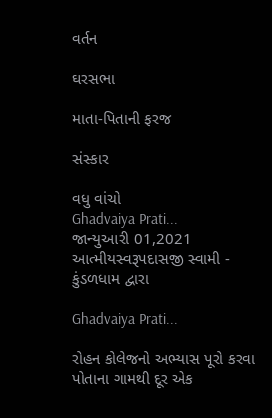વર્તન

ઘરસભા

માતા-પિતાની ફરજ

સંસ્કાર

વધુ વાંચો
Ghadvaiya Prati...
જાન્યુઆરી 01,2021
આત્મીયસ્વરૂપદાસજી સ્વામી - કુંડળધામ દ્વારા

Ghadvaiya Prati...

રોહન કોલેજનો અભ્યાસ પૂરો કરવા પોતાના ગામથી દૂર એક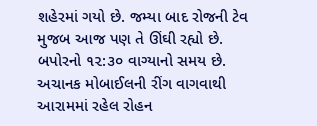શહેરમાં ગયો છે. જમ્યા બાદ રોજની ટેવ મુજબ આજ પણ તે ઊંઘી રહ્યો છે. બપોરનો ૧૨:૩૦ વાગ્યાનો સમય છે. અચાનક મોબાઈલની રીંગ વાગવાથી આરામમાં રહેલ રોહન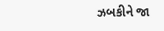ઝબકીને જા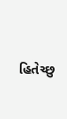હિતેચ્છુ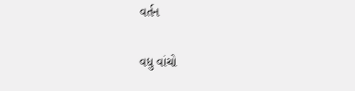વર્તન

વધુ વાંચો